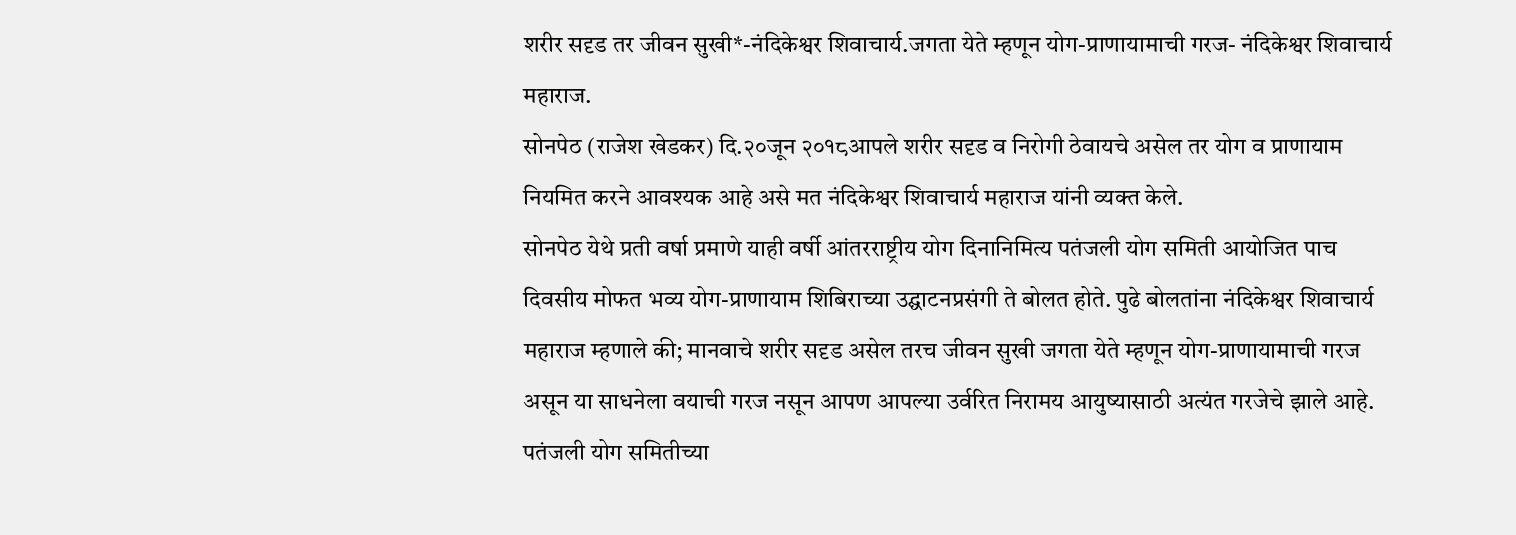शरीर सदृड तर जीवन सुखी*-नंदिकेश्वर शिवाचार्य.जगता येते म्हणून योग-प्राणायामाची गरज- नंदिकेश्वर शिवाचार्य महाराज.
सोनपेठ (राजेश खेडकर) दि.२०जून २०१८आपले शरीर सदृड व निरोगी ठेवायचे असेल तर योग व प्राणायाम नियमित करने आवश्यक आहे असे मत नंदिकेश्वर शिवाचार्य महाराज यांनी व्यक्त केले.
सोनपेठ येथे प्रती वर्षा प्रमाणे याही वर्षी आंतरराष्ट्रीय योग दिनानिमित्य पतंजली योग समिती आयोजित पाच दिवसीय मोफत भव्य योग-प्राणायाम शिबिराच्या उद्घाटनप्रसंगी ते बोलत होते. पुढे बोलतांना नंदिकेश्वर शिवाचार्य महाराज म्हणाले की; मानवाचे शरीर सदृड असेल तरच जीवन सुखी जगता येते म्हणून योग-प्राणायामाची गरज असून या साधनेला वयाची गरज नसून आपण आपल्या उर्वरित निरामय आयुष्यासाठी अत्यंत गरजेचे झाले आहे. पतंजली योग समितीच्या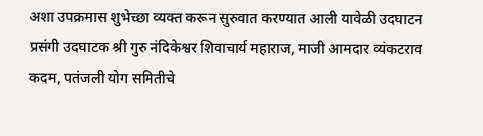अशा उपक्रमास शुभेच्छा व्यक्त करून सुरुवात करण्यात आली यावेळी उदघाटन प्रसंगी उदघाटक श्री गुरु नंदिकेश्वर शिवाचार्य महाराज, माजी आमदार व्यंकटराव कदम, पतंजली योग समितीचे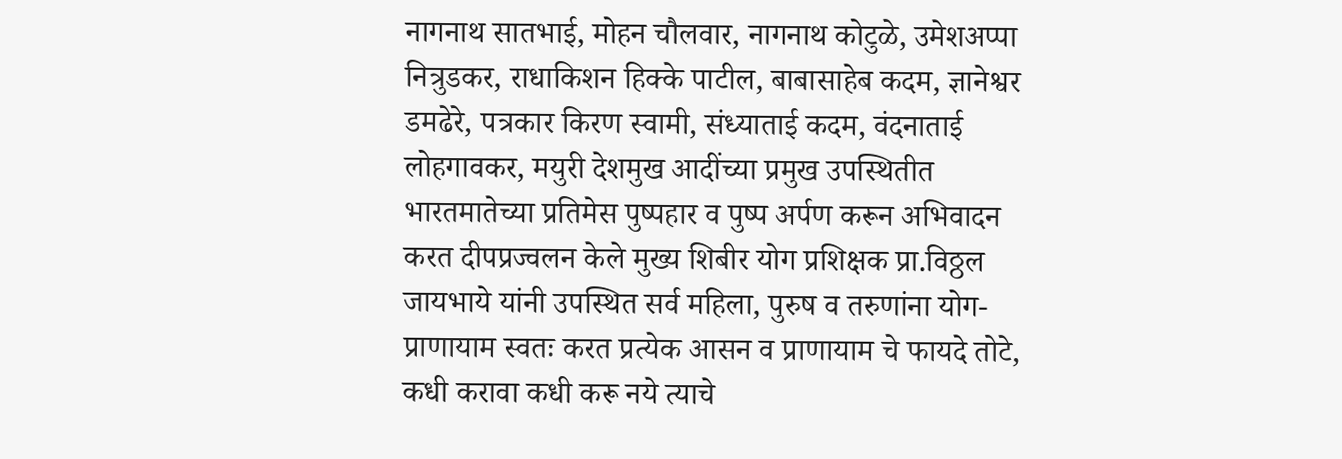नागनाथ सातभाई, मोहन चौलवार, नागनाथ कोटुळे, उमेशअप्पा नित्रुडकर, राधाकिशन हिक्के पाटील, बाबासाहेब कदम, ज्ञानेश्वर डमढेरे, पत्रकार किरण स्वामी, संध्याताई कदम, वंदनाताई लोहगावकर, मयुरी देशमुख आदींच्या प्रमुख उपस्थितीत भारतमातेच्या प्रतिमेस पुष्पहार व पुष्प अर्पण करून अभिवादन करत दीपप्रज्वलन केले मुख्य शिबीर योग प्रशिक्षक प्रा.विठ्ठल जायभाये यांनी उपस्थित सर्व महिला, पुरुष व तरुणांना योग-प्राणायाम स्वतः करत प्रत्येक आसन व प्राणायाम चे फायदे तोटे, कधी करावा कधी करू नये त्याचे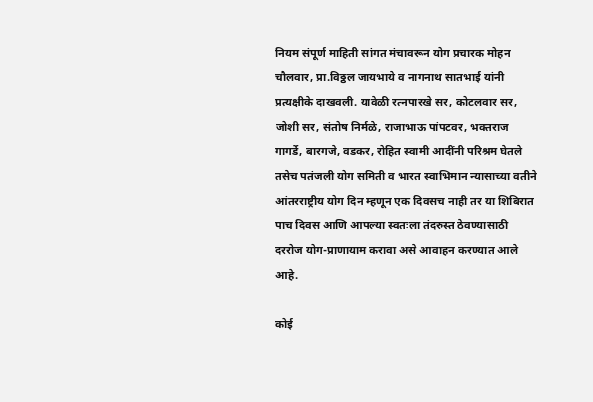नियम संपूर्ण माहिती सांगत मंचावरून योग प्रचारक मोहन चौलवार, प्रा.विठ्ठल जायभाये व नागनाथ सातभाई यांनी प्रत्यक्षीके दाखवली. यावेळी रत्नपारखे सर, कोटलवार सर, जोशी सर, संतोष निर्मळे, राजाभाऊ पांपटवर, भक्तराज गागर्डे, बारगजे, वडकर, रोहित स्वामी आदींनी परिश्रम घेतले तसेच पतंजली योग समिती व भारत स्वाभिमान न्यासाच्या वतीने आंतरराष्ट्रीय योग दिन म्हणून एक दिवसच नाही तर या शिबिरात पाच दिवस आणि आपल्या स्वतःला तंदरुस्त ठेवण्यासाठी दररोज योग-प्राणायाम करावा असे आवाहन करण्यात आले आहे.

कोई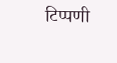टिप्पणी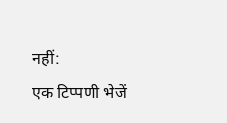नहीं:
एक टिप्पणी भेजें